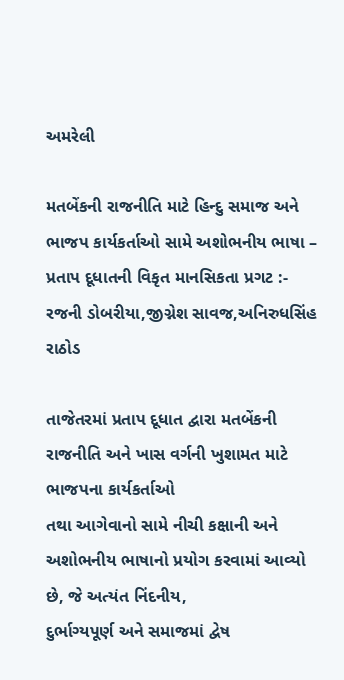અમરેલી

મતબેંકની રાજનીતિ માટે હિન્દુ સમાજ અને ભાજપ કાર્યકર્તાઓ સામે અશોભનીય ભાષા – પ્રતાપ દૂધાતની વિકૃત માનસિકતા પ્રગટ :- રજની ડોબરીયા,જીગ્નેશ સાવજ,અનિરુધસિંહ રાઠોડ

તાજેતરમાં પ્રતાપ દૂધાત દ્વારા મતબેંકની રાજનીતિ અને ખાસ વર્ગની ખુશામત માટે ભાજપના કાર્યકર્તાઓ
તથા આગેવાનો સામે નીચી કક્ષાની અને અશોભનીય ભાષાનો પ્રયોગ કરવામાં આવ્યો છે, જે અત્યંત નિંદનીય,
દુર્ભાગ્યપૂર્ણ અને સમાજમાં દ્વેષ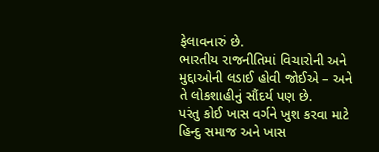ફેલાવનારું છે.
ભારતીય રાજનીતિમાં વિચારોની અને મુદ્દાઓની લડાઈ હોવી જોઈએ – અને તે લોકશાહીનું સૌંદર્ય પણ છે.
પરંતુ કોઈ ખાસ વર્ગને ખુશ કરવા માટે હિન્દુ સમાજ અને ખાસ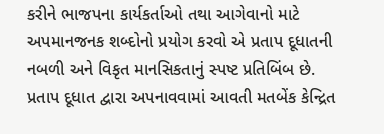કરીને ભાજપના કાર્યકર્તાઓ તથા આગેવાનો માટે
અપમાનજનક શબ્દોનો પ્રયોગ કરવો એ પ્રતાપ દૂધાતની નબળી અને વિકૃત માનસિકતાનું સ્પષ્ટ પ્રતિબિંબ છે.
પ્રતાપ દૂધાત દ્વારા અપનાવવામાં આવતી મતબેંક કેન્દ્રિત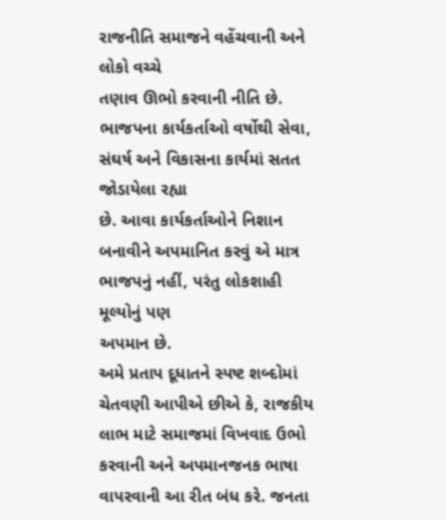રાજનીતિ સમાજને વહેંચવાની અને લોકો વચ્ચે
તણાવ ઊભો કરવાની નીતિ છે. ભાજપના કાર્યકર્તાઓ વર્ષોથી સેવા, સંઘર્ષ અને વિકાસના કાર્યમાં સતત જોડાયેલા રહ્યા
છે. આવા કાર્યકર્તાઓને નિશાન બનાવીને અપમાનિત કરવું એ માત્ર ભાજપનું નહીં, પરંતુ લોકશાહી મૂલ્યોનું પણ
અપમાન છે.
અમે પ્રતાપ દૂધાતને સ્પષ્ટ શબ્દોમાં ચેતવણી આપીએ છીએ કે, રાજકીય લાભ માટે સમાજમાં વિખવાદ ઉભો
કરવાની અને અપમાનજનક ભાષા વાપરવાની આ રીત બંધ કરે. જનતા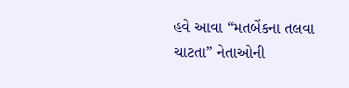હવે આવા “મતબેંકના તલવા ચાટતા” નેતાઓની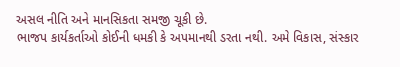અસલ નીતિ અને માનસિકતા સમજી ચૂકી છે.
ભાજપ કાર્યકર્તાઓ કોઈની ધમકી કે અપમાનથી ડરતા નથી. અમે વિકાસ, સંસ્કાર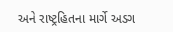અને રાષ્ટ્રહિતના માર્ગે અડગ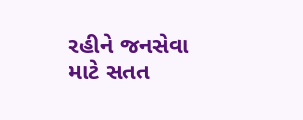રહીને જનસેવા માટે સતત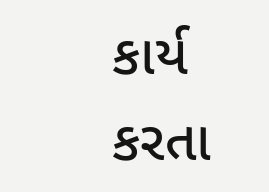કાર્ય કરતા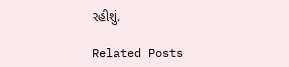રહીશું.

Related Posts